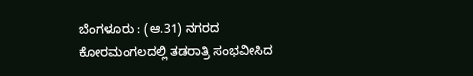ಬೆಂಗಳೂರು : (ಆ.31) ನಗರದ ಕೋರಮಂಗಲದಲ್ಲಿ ತಡರಾತ್ರಿ ಸಂಭವೀಸಿದ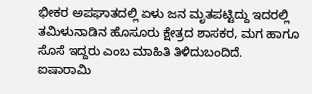ಭೀಕರ ಅಪಘಾತದಲ್ಲಿ ಏಳು ಜನ ಮೃತಪಟ್ಟಿದ್ದು ಇದರಲ್ಲಿ ತಮಿಳುನಾಡಿನ ಹೊಸೂರು ಕ್ಷೇತ್ರದ ಶಾಸಕರ, ಮಗ ಹಾಗೂ ಸೊಸೆ ಇದ್ದರು ಎಂಬ ಮಾಹಿತಿ ತಿಳಿದುಬಂದಿದೆ.
ಐಷಾರಾಮಿ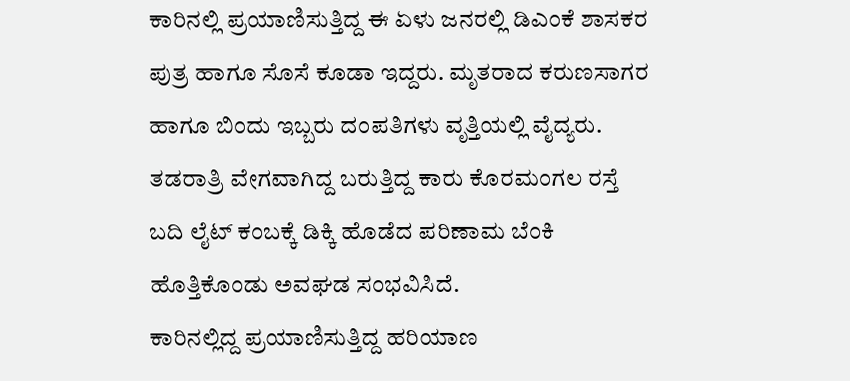ಕಾರಿನಲ್ಲಿ ಪ್ರಯಾಣಿಸುತ್ತಿದ್ದ ಈ ಏಳು ಜನರಲ್ಲಿ ಡಿಎಂಕೆ ಶಾಸಕರ ಪುತ್ರ ಹಾಗೂ ಸೊಸೆ ಕೂಡಾ ಇದ್ದರು. ಮೃತರಾದ ಕರುಣಸಾಗರ ಹಾಗೂ ಬಿಂದು ಇಬ್ಬರು ದಂಪತಿಗಳು ವೃತ್ತಿಯಲ್ಲಿ ವೈದ್ಯರು. ತಡರಾತ್ರಿ ವೇಗವಾಗಿದ್ದ ಬರುತ್ತಿದ್ದ ಕಾರು ಕೊರಮಂಗಲ ರಸ್ತೆ ಬದಿ ಲೈಟ್ ಕಂಬಕ್ಕೆ ಡಿಕ್ಕಿ ಹೊಡೆದ ಪರಿಣಾಮ ಬೆಂಕಿ ಹೊತ್ತಿಕೊಂಡು ಅವಘಡ ಸಂಭವಿಸಿದೆ.
ಕಾರಿನಲ್ಲಿದ್ದ ಪ್ರಯಾಣಿಸುತ್ತಿದ್ದ ಹರಿಯಾಣ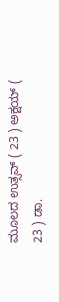ಮೂಲದ ಉತ್ಸವ್ ( 23 ) ಅಕ್ಷಯ್ ( 23 ) ಡಾ.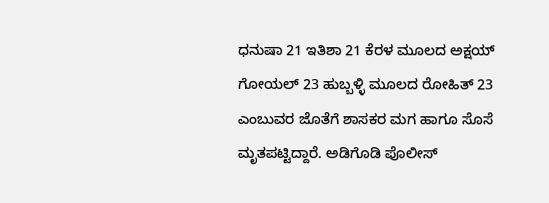ಧನುಷಾ 21 ಇತಿಶಾ 21 ಕೆರಳ ಮೂಲದ ಅಕ್ಷಯ್ ಗೋಯಲ್ 23 ಹುಬ್ಬಳ್ಳಿ ಮೂಲದ ರೋಹಿತ್ 23 ಎಂಬುವರ ಜೊತೆಗೆ ಶಾಸಕರ ಮಗ ಹಾಗೂ ಸೊಸೆ ಮೃತಪಟ್ಟಿದ್ದಾರೆ. ಅಡಿಗೊಡಿ ಪೊಲೀಸ್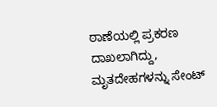ಠಾಣೆಯಲ್ಲಿ ಪ್ರಕರಣ ದಾಖಲಾಗಿದ್ದು, ಮೃತದೇಹಗಳನ್ನು ಸೇಂಟ್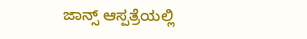ಜಾನ್ಸ್ ಆಸ್ಪತ್ರೆಯಲ್ಲಿ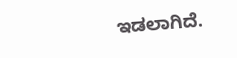ಇಡಲಾಗಿದೆ.